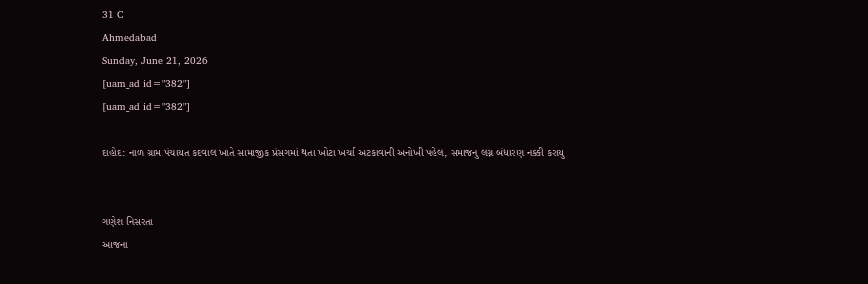31 C
Ahmedabad
Sunday, June 21, 2026
[uam_ad id="382"]
[uam_ad id="382"]

દાહોદ: નાળ ગ્રામ પંચાયત કદવાલ ખાતે સામાજીક પ્રંસગમાં થતા ખોટા ખર્ચા અટકાવાની અનોખી પહેલ, સમાજનુ લગ્ન બંધારણ નક્કી કરાયુ


ગણેશ નિસરતા
આજના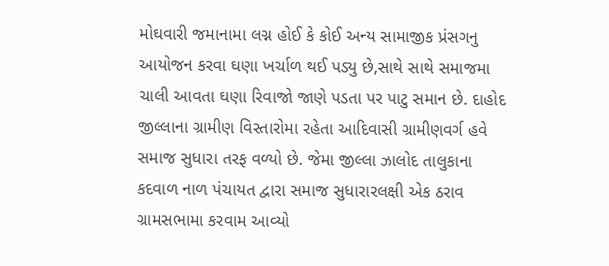મોઘવારી જમાનામા લગ્ન હોઈ કે કોઈ અન્ય સામાજીક પ્રંસગનુ આયોજન કરવા ઘણા ખર્ચાળ થઈ પડ્યુ છે,સાથે સાથે સમાજમા ચાલી આવતા ઘણા રિવાજો જાણે પડતા પર પાટુ સમાન છે. દાહોદ જીલ્લાના ગ્રામીણ વિસ્તારોમા રહેતા આદિવાસી ગ્રામીણવર્ગ હવે સમાજ સુધારા તરફ વળ્યો છે. જેમા જીલ્લા ઝાલોદ તાલુકાના કદવાળ નાળ પંચાયત દ્વારા સમાજ સુધારારલક્ષી એક ઠરાવ ગ્રામસભામા કરવામ આવ્યો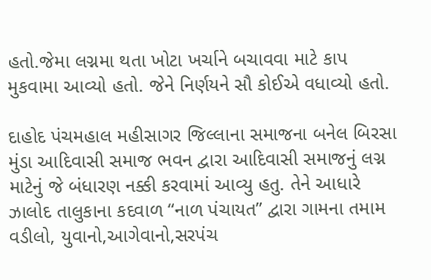હતો.જેમા લગ્નમા થતા ખોટા ખર્ચાને બચાવવા માટે કાપ મુકવામા આવ્યો હતો. જેને નિર્ણયને સૌ કોઈએ વધાવ્યો હતો.

દાહોદ પંચમહાલ મહીસાગર જિલ્લાના સમાજના બનેલ બિરસા મુંડા આદિવાસી સમાજ ભવન દ્વારા આદિવાસી સમાજનું લગ્ન માટેનું જે બંધારણ નક્કી કરવામાં આવ્યુ હતુ. તેને આધારે ઝાલોદ તાલુકાના કદવાળ “નાળ પંચાયત” દ્વારા ગામના તમામ વડીલો, યુવાનો,આગેવાનો,સરપંચ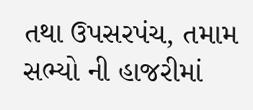તથા ઉપસરપંચ, તમામ સભ્યો ની હાજરીમાં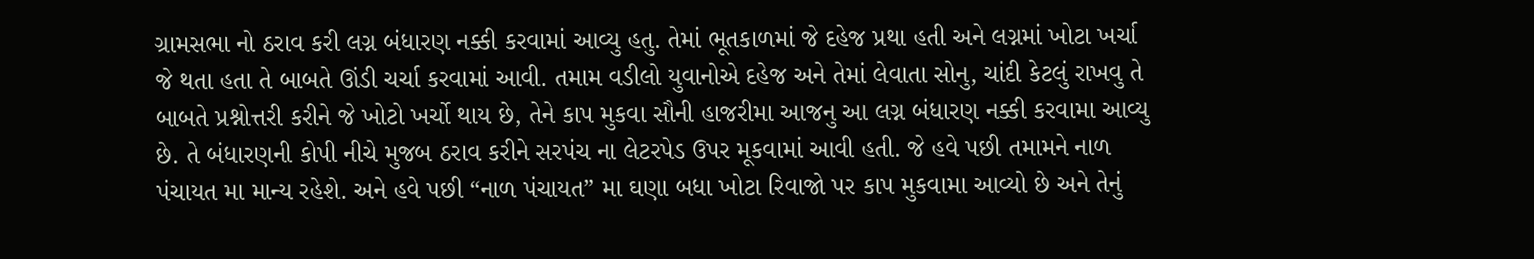ગ્રામસભા નો ઠરાવ કરી લગ્ન બંધારણ નક્કી કરવામાં આવ્યુ હતુ. તેમાં ભૂતકાળમાં જે દહેજ પ્રથા હતી અને લગ્નમાં ખોટા ખર્ચા જે થતા હતા તે બાબતે ઊંડી ચર્ચા કરવામાં આવી. તમામ વડીલો યુવાનોએ દહેજ અને તેમાં લેવાતા સોનુ, ચાંદી કેટલું રાખવુ તે બાબતે પ્રશ્નોત્તરી કરીને જે ખોટો ખર્ચો થાય છે, તેને કાપ મુકવા સૌની હાજરીમા આજનુ આ લગ્ન બંધારણ નક્કી કરવામા આવ્યુ છે. તે બંધારણની કોપી નીચે મુજબ ઠરાવ કરીને સરપંચ ના લેટરપેડ ઉપર મૂકવામાં આવી હતી. જે હવે પછી તમામને નાળ પંચાયત મા માન્ય રહેશે. અને હવે પછી “નાળ પંચાયત” મા ઘણા બધા ખોટા રિવાજો પર કાપ મુકવામા આવ્યો છે અને તેનું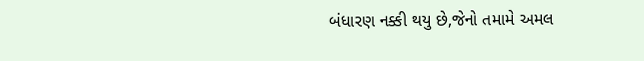બંધારણ નક્કી થયુ છે,જેનો તમામે અમલ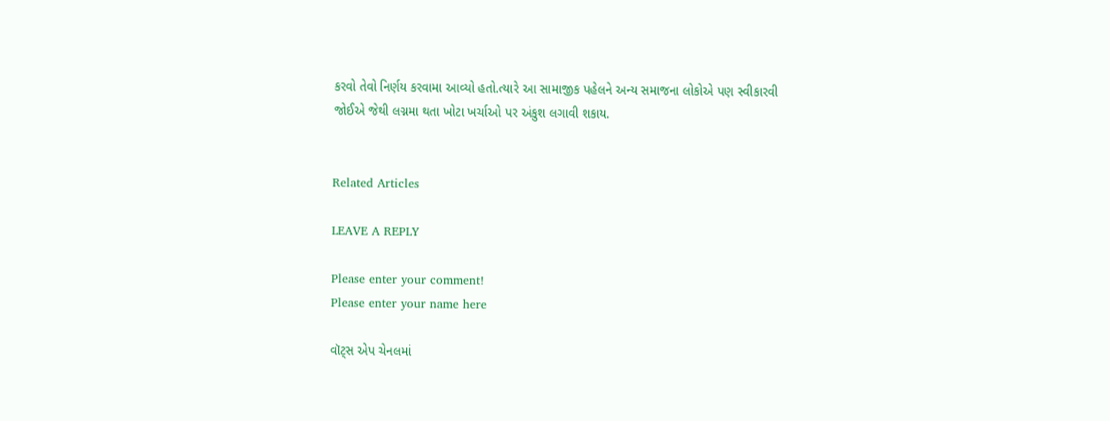કરવો તેવો નિર્ણય કરવામા આવ્યો હતો.ત્યારે આ સામાજીક પહેલને અન્ય સમાજના લોકોએ પણ સ્વીકારવી જોઈએ જેથી લગ્નમા થતા ખોટા ખર્ચાઓ પર અંકુશ લગાવી શકાય.


Related Articles

LEAVE A REPLY

Please enter your comment!
Please enter your name here

વૉટ્સ એપ ચેનલમાં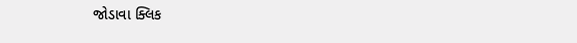જોડાવા ક્લિક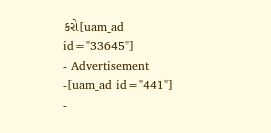કરો[uam_ad id="33645"]
- Advertisement -[uam_ad id="441"]
-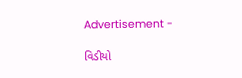Advertisement -

વિડીયો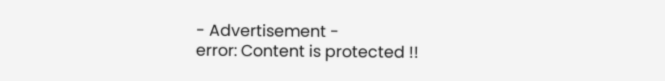- Advertisement -
error: Content is protected !!